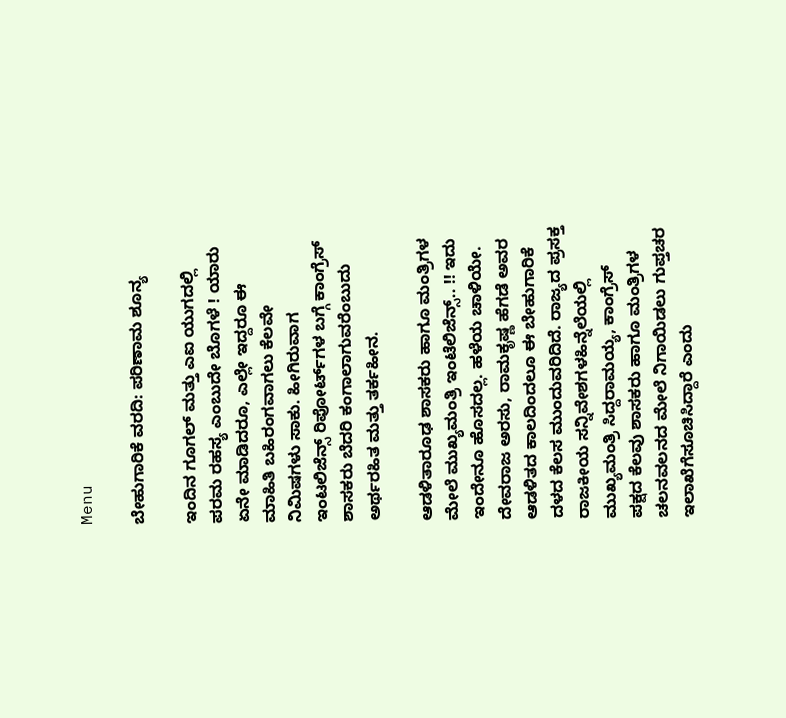Menu

ಬೇಹುಗಾರಿಕೆ ವರದಿ: ಪರಿಣಾಮ ಶೂನ್ಯ

ಇಂದಿನ ಗೂಗಲ್ ಮತ್ತು ಎಐ ಯುಗದಲ್ಲಿ ಪರಮ ರಹಸ್ಯ ಎಂಬುದೇ ಬೊಗಳೆ ! ಯಾರು ಏನೇ ಮಾಡಿದರೂ, ಎಲ್ಲೇ ಇದ್ದರೂ ಈ ಮಾಹಿತಿ ಬಹಿರಂಗವಾಗಲು ಕೆಲವೇ ನಿಮಿಷಗಳು ಸಾಕು. ಹೀಗಿರುವಾಗ ಇಂಟಲಿಜೆನ್ಸ್ ರಿಪೋರ್ಟ್‌ಗಳ ಬಗ್ಗೆ ಕಾಂಗ್ರೆಸ್ ಶಾಸಕರು ಬೆದರಿ ಕಂಗಾಲಾಗುವರೆಂಬುದು ಅರ್ಥರಹಿತ ಮತ್ತು ತರ್ಕಹೀನ.

ಆಡಳಿತಾರೂಢ ಶಾಸಕರು ಹಾಗೂ ಮಂತ್ರಿಗಳ ಮೇಲೆ ಮುಖ್ಯಮಂತ್ರಿ ಇಂಟೆಲಿಜೆನ್ಸ್.. !! ಇದು ಇಂದೇನೂ ಹೊಸದಲ್ಲ. ಹಳೆಯ ಚಾಳಿಯೇ. ದೇವರಾಜ ಅರಸು, ರಾಮಕೃಷ್ಣ ಹೆಗಡೆ ಅವರ ಆಡಳಿತದ ಕಾಲದಿಂದಲೂ ಈ ಬೇಹುಗಾರಿಕೆ ದಳದ ಕೆಲಸ ಮುಂದುವರಿದಿದೆ. ರಾಜ್ಯದ ಪ್ರಸಕ್ತ ರಾಜಕೀಯ ಸನ್ನಿವೇಶಗಳಹಿನ್ನೆಲೆಯಲ್ಲಿ ಮುಖ್ಯಮಂತ್ರಿ ಸಿದ್ದರಾಮಯ್ಯ, ಕಾಂಗ್ರೆಸ್ ಪಕ್ಷದ ಕೆಲವು ಶಾಸಕರು ಹಾಗೂ ಮಂತ್ರಿಗಳ ಚಲನವಲನದ ಮೇಲೆ ನಿಗಾಯಿಡಲು ಗುಪ್ತಚರ ಇಲಾಖೆಗೆಸೂಚಿಸಿದ್ದಾರೆ ಎಂದು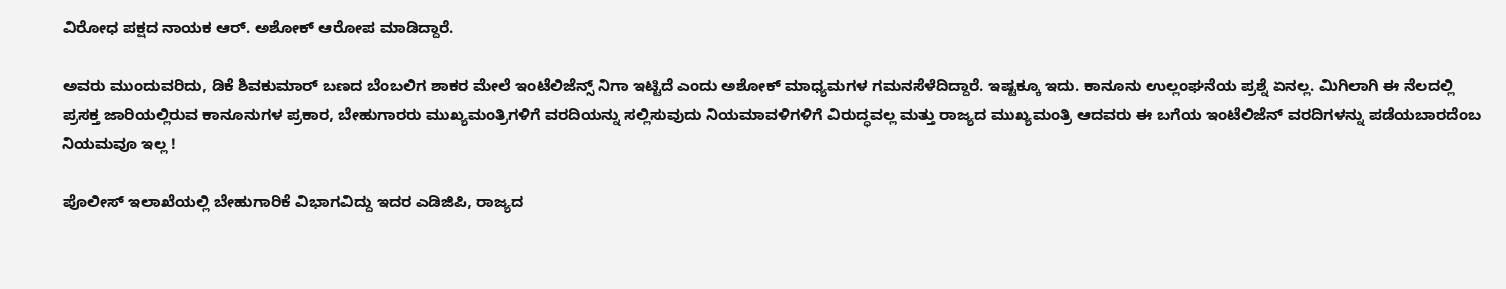ವಿರೋಧ ಪಕ್ಷದ ನಾಯಕ ಆರ್. ಅಶೋಕ್ ಆರೋಪ ಮಾಡಿದ್ದಾರೆ.

ಅವರು ಮುಂದುವರಿದು, ಡಿಕೆ ಶಿವಕುಮಾರ್ ಬಣದ ಬೆಂಬಲಿಗ ಶಾಕರ ಮೇಲೆ ಇಂಟೆಲಿಜೆನ್ಸ್ ನಿಗಾ ಇಟ್ಟಿದೆ ಎಂದು ಅಶೋಕ್ ಮಾಧ್ಯಮಗಳ ಗಮನಸೆಳೆದಿದ್ದಾರೆ. ಇಷ್ಟಕ್ಕೂ ಇದು. ಕಾನೂನು ಉಲ್ಲಂಘನೆಯ ಪ್ರಶ್ನೆ ಏನಲ್ಲ. ಮಿಗಿಲಾಗಿ ಈ ನೆಲದಲ್ಲಿ ಪ್ರಸಕ್ತ ಜಾರಿಯಲ್ಲಿರುವ ಕಾನೂನುಗಳ ಪ್ರಕಾರ, ಬೇಹುಗಾರರು ಮುಖ್ಯಮಂತ್ರಿಗಳಿಗೆ ವರದಿಯನ್ನು ಸಲ್ಲಿಸುವುದು ನಿಯಮಾವಳಿಗಳಿಗೆ ವಿರುದ್ಧವಲ್ಲ ಮತ್ತು ರಾಜ್ಯದ ಮುಖ್ಯಮಂತ್ರಿ ಆದವರು ಈ ಬಗೆಯ ಇಂಟೆಲಿಜೆನ್ ವರದಿಗಳನ್ನು ಪಡೆಯಬಾರದೆಂಬ ನಿಯಮವೂ ಇಲ್ಲ !

ಪೊಲೀಸ್ ಇಲಾಖೆಯಲ್ಲಿ ಬೇಹುಗಾರಿಕೆ ವಿಭಾಗವಿದ್ದು ಇದರ ಎಡಿಜಿಪಿ, ರಾಜ್ಯದ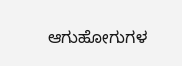ಆಗುಹೋಗುಗಳ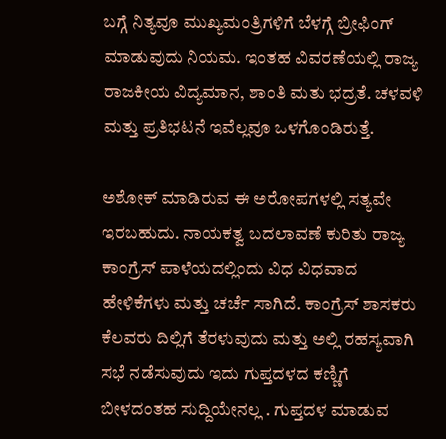ಬಗ್ಗೆ ನಿತ್ಯವೂ ಮುಖ್ಯಮಂತ್ರಿಗಳಿಗೆ ಬೆಳಗ್ಗೆ ಬ್ರೀಫಿಂಗ್ ಮಾಡುವುದು ನಿಯಮ. ಇಂತಹ ವಿವರಣೆಯಲ್ಲಿ ರಾಜ್ಯ ರಾಜಕೀಯ ವಿದ್ಯಮಾನ, ಶಾಂತಿ ಮತು ಭದ್ರತೆ. ಚಳವಳಿ ಮತ್ತು ಪ್ರತಿಭಟನೆ ಇವೆಲ್ಲವೂ ಒಳಗೊಂಡಿರುತ್ತೆ.

ಅಶೋಕ್ ಮಾಡಿರುವ ಈ ಅರೋಪಗಳಲ್ಲಿ ಸತ್ಯವೇ ಇರಬಹುದು. ನಾಯಕತ್ವ ಬದಲಾವಣೆ ಕುರಿತು ರಾಜ್ಯ ಕಾಂಗ್ರೆಸ್ ಪಾಳೆಯದಲ್ಲಿಂದು ವಿಧ ವಿಧವಾದ ಹೇಳಿಕೆಗಳು ಮತ್ತು ಚರ್ಚೆ ಸಾಗಿದೆ. ಕಾಂಗ್ರೆಸ್ ಶಾಸಕರು ಕೆಲವರು ದಿಲ್ಲಿಗೆ ತೆರಳುವುದು ಮತ್ತು ಅಲ್ಲಿ ರಹಸ್ಯವಾಗಿ ಸಭೆ ನಡೆಸುವುದು ಇದು ಗುಪ್ತದಳದ ಕಣ್ಣಿಗೆ ಬೀಳದಂತಹ ಸುದ್ದಿಯೇನಲ್ಲ . ಗುಪ್ತದಳ ಮಾಡುವ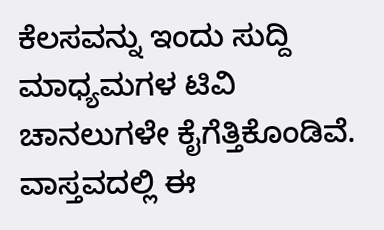ಕೆಲಸವನ್ನು ಇಂದು ಸುದ್ದಿ ಮಾಧ್ಯಮಗಳ ಟಿವಿ ಚಾನಲುಗಳೇ ಕೈಗೆತ್ತಿಕೊಂಡಿವೆ. ವಾಸ್ತವದಲ್ಲಿ ಈ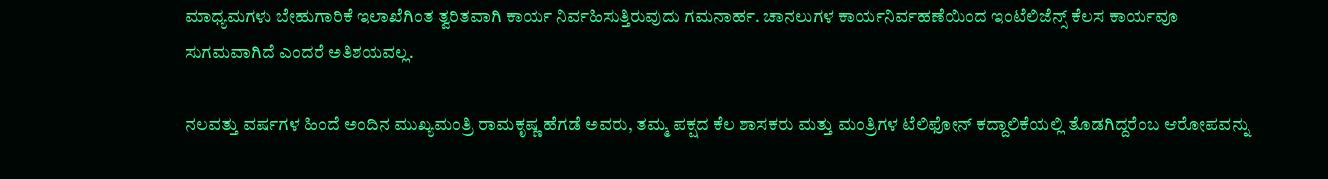ಮಾಧ್ಯಮಗಳು ಬೇಹುಗಾರಿಕೆ ಇಲಾಖೆಗಿಂತ ತ್ವರಿತವಾಗಿ ಕಾರ್ಯ ನಿರ್ವಹಿಸುತ್ತಿರುವುದು ಗಮನಾರ್ಹ. ಚಾನಲುಗಳ ಕಾರ್ಯನಿರ್ವಹಣೆಯಿಂದ ಇಂಟೆಲಿಜೆನ್ಸ್ ಕೆಲಸ ಕಾರ್ಯವೂ ಸುಗಮವಾಗಿದೆ ಎಂದರೆ ಅತಿಶಯವಲ್ಲ.

ನಲವತ್ತು ವರ್ಷಗಳ ಹಿಂದೆ ಅಂದಿನ ಮುಖ್ಯಮಂತ್ರಿ ರಾಮಕೃಷ್ಣ ಹೆಗಡೆ ಅವರು, ತಮ್ಮ ಪಕ್ಷದ ಕೆಲ ಶಾಸಕರು ಮತ್ತು ಮಂತ್ರಿಗಳ ಟೆಲಿಫೋನ್ ಕದ್ದಾಲಿಕೆಯಲ್ಲಿ ತೊಡಗಿದ್ದರೆಂಬ ಆರೋಪವನ್ನು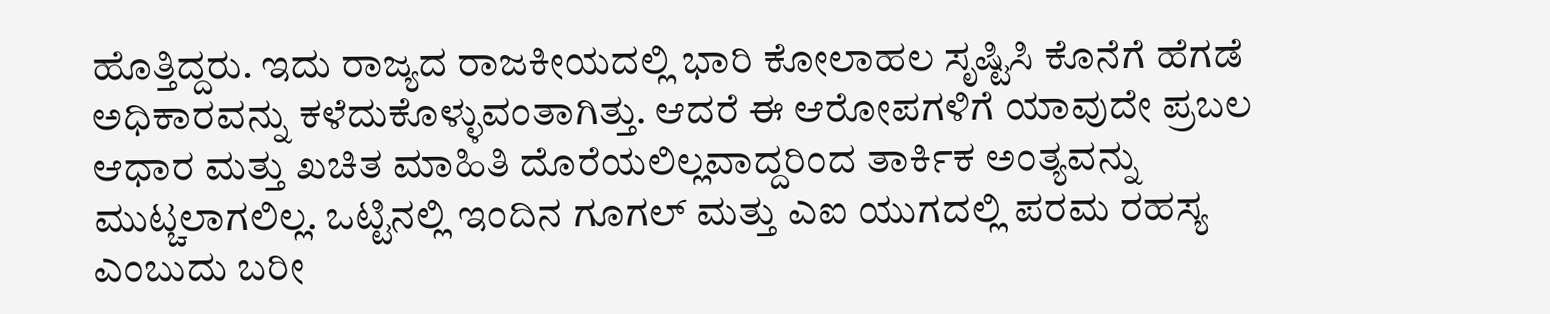ಹೊತ್ತಿದ್ದರು. ಇದು ರಾಜ್ಯದ ರಾಜಕೀಯದಲ್ಲಿ ಭಾರಿ ಕೋಲಾಹಲ ಸೃಷ್ಟಿಸಿ ಕೊನೆಗೆ ಹೆಗಡೆ ಅಧಿಕಾರವನ್ನು ಕಳೆದುಕೊಳ್ಳುವಂತಾಗಿತ್ತು. ಆದರೆ ಈ ಆರೋಪಗಳಿಗೆ ಯಾವುದೇ ಪ್ರಬಲ ಆಧಾರ ಮತ್ತು ಖಚಿತ ಮಾಹಿತಿ ದೊರೆಯಲಿಲ್ಲವಾದ್ದರಿಂದ ತಾರ್ಕಿಕ ಅಂತ್ಯವನ್ನು ಮುಟ್ಚಲಾಗಲಿಲ್ಲ. ಒಟ್ಟಿನಲ್ಲಿ ಇಂದಿನ ಗೂಗಲ್ ಮತ್ತು ಎಐ ಯುಗದಲ್ಲಿ ಪರಮ ರಹಸ್ಯ ಎಂಬುದು ಬರೀ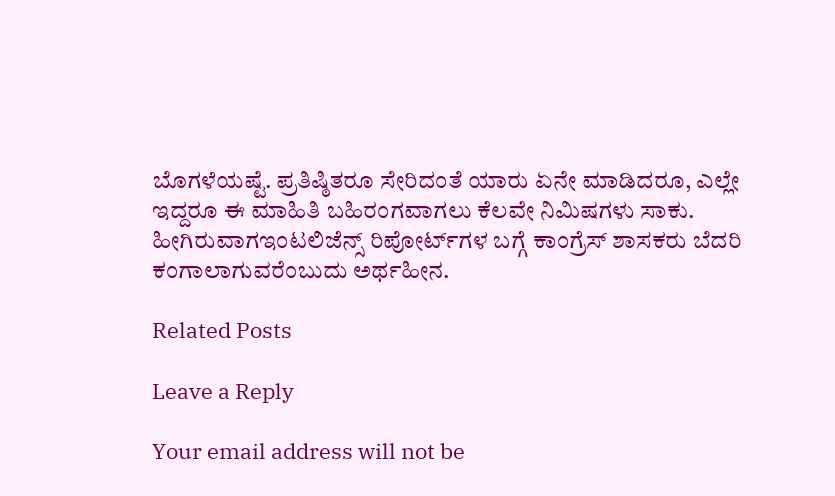ಬೊಗಳೆಯಷ್ಟೆ. ಪ್ರತಿಷ್ಠಿತರೂ ಸೇರಿದಂತೆ ಯಾರು ಏನೇ ಮಾಡಿದರೂ, ಎಲ್ಲೇ ಇದ್ದರೂ ಈ ಮಾಹಿತಿ ಬಹಿರಂಗವಾಗಲು ಕೆಲವೇ ನಿಮಿಷಗಳು ಸಾಕು. ಹೀಗಿರುವಾಗಇಂಟಲಿಜೆನ್ಸ್ ರಿಪೋರ್ಟ್‌ಗಳ ಬಗ್ಗೆ ಕಾಂಗ್ರೆಸ್ ಶಾಸಕರು ಬೆದರಿ ಕಂಗಾಲಾಗುವರೆಂಬುದು ಅರ್ಥಹೀನ.

Related Posts

Leave a Reply

Your email address will not be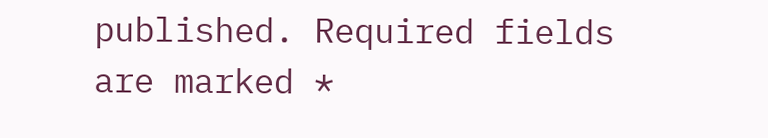published. Required fields are marked *